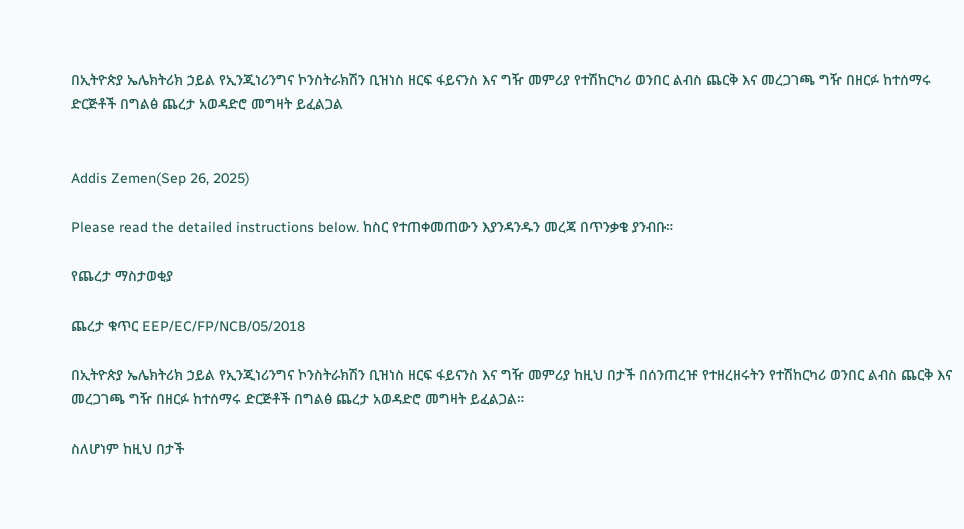በኢትዮጵያ ኤሌክትሪክ ኃይል የኢንጂነሪንግና ኮንስትራክሽን ቢዝነስ ዘርፍ ፋይናንስ እና ግዥ መምሪያ የተሽከርካሪ ወንበር ልብስ ጨርቅ እና መረጋገጫ ግዥ በዘርፉ ከተሰማሩ ድርጅቶች በግልፅ ጨረታ አወዳድሮ መግዛት ይፈልጋል


Addis Zemen(Sep 26, 2025)

Please read the detailed instructions below. ከስር የተጠቀመጠውን እያንዳንዱን መረጃ በጥንቃቄ ያንብቡ።

የጨረታ ማስታወቂያ

ጨረታ ቁጥር EEP/EC/FP/NCB/05/2018

በኢትዮጵያ ኤሌክትሪክ ኃይል የኢንጂነሪንግና ኮንስትራክሽን ቢዝነስ ዘርፍ ፋይናንስ እና ግዥ መምሪያ ከዚህ በታች በሰንጠረዡ የተዘረዘሩትን የተሽከርካሪ ወንበር ልብስ ጨርቅ እና መረጋገጫ ግዥ በዘርፉ ከተሰማሩ ድርጅቶች በግልፅ ጨረታ አወዳድሮ መግዛት ይፈልጋል።

ስለሆነም ከዚህ በታች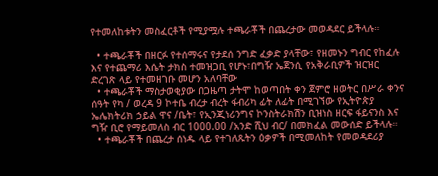የተመለከቱትን መስፈርቶች የሚያሟሉ ተጫራቾች በጨረታው መወዳደር ይችላሉ።

  • ተጫራቾች በዘርፉ የተሰማሩና የታደሰ ንግድ ፈቃድ ያላቸው፣ የዘመኑን ግብር የከፈሉ እና የተጨማሪ እሴት ታክስ ተመዝጋቢ የሆኑ፣በግዥ ኤጀንሲ የአቅራቢዎች ዝርዝር ድረገጽ ላይ የተመዘገቡ መሆን አለባቸው
  • ተጫራቾች ማስታወቂያው በጋዜጣ ታትሞ ከወጣበት ቀን ጀምሮ ዘወትር በሥራ ቀንና ሰዓት የካ / ወረዳ 9 ኮተቤ ብረታ ብረት ፋብሪካ ፊት ለፊት በሚገኘው የኢትዮጵያ ኤሌክትሪክ ኃይል ዋና /ቤት፣ የኢንጂነሪንግና ኮንስትራክሽን ቢዝነስ ዘርፍ ፋይናንስ እና ግዥ ቢሮ የማይመለስ ብር 1000.00 /አንድ ሺህ ብር/ በመክፈል መውሰድ ይችላሉ።
  • ተጫራቾች በጨረታ ሰነዱ ላይ የተገለጹትን ዕቃዎች በሚመለከት የመወዳደሪያ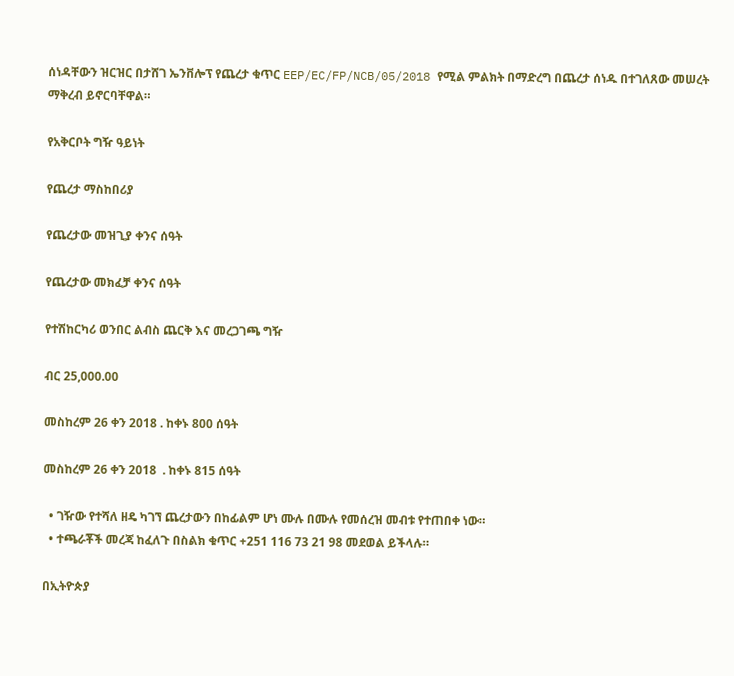ሰነዳቸውን ዝርዝር በታሸገ ኤንቨሎፕ የጨረታ ቁጥር EEP/EC/FP/NCB/05/2018 የሚል ምልክት በማድረግ በጨረታ ሰነዱ በተገለጸው መሠረት ማቅረብ ይኖርባቸዋል።

የአቅርቦት ግዥ ዓይነት

የጨረታ ማስከበሪያ

የጨረታው መዝጊያ ቀንና ሰዓት

የጨረታው መክፈቻ ቀንና ሰዓት

የተሽከርካሪ ወንበር ልብስ ጨርቅ እና መረጋገጫ ግዥ

ብር 25,000.00

መስከረም 26 ቀን 2018 . ከቀኑ 800 ሰዓት

መስከረም 26 ቀን 2018  . ከቀኑ 815 ሰዓት

  • ገዥው የተሻለ ዘዴ ካገኘ ጨረታውን በከፊልም ሆነ ሙሉ በሙሉ የመሰረዝ መብቱ የተጠበቀ ነው።
  • ተጫራቾች መረጃ ከፈለጉ በስልክ ቁጥር +251 116 73 21 98 መደወል ይችላሉ።

በኢትዮጵያ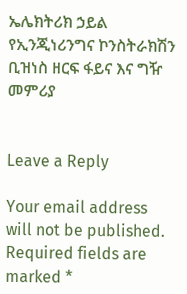ኤሌክትሪክ ኃይል የኢንጂነሪንግና ኮንስትራክሽን ቢዝነስ ዘርፍ ፋይና እና ግዥ መምሪያ


Leave a Reply

Your email address will not be published. Required fields are marked *